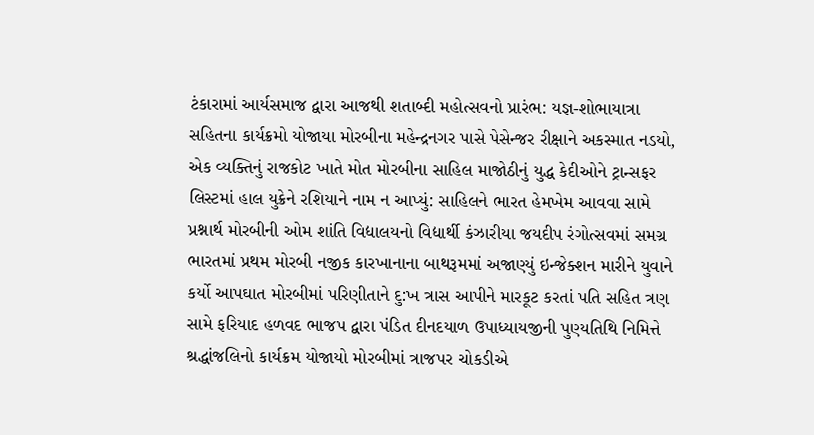ટંકારામાં આર્યસમાજ દ્વારા આજથી શતાબ્દી મહોત્સવનો પ્રારંભ: યજ્ઞ-શોભાયાત્રા સહિતના કાર્યક્રમો યોજાયા મોરબીના મહેન્દ્રનગર પાસે પેસેન્જર રીક્ષાને અકસ્માત નડયો, એક વ્યક્તિનું રાજકોટ ખાતે મોત મોરબીના સાહિલ માજોઠીનું યુદ્ધ કેદીઓને ટ્રાન્સફર લિસ્ટમાં હાલ યુક્રેને રશિયાને નામ ન આપ્યું: સાહિલને ભારત હેમખેમ આવવા સામે પ્રશ્નાર્થ મોરબીની ઓમ શાંતિ વિદ્યાલયનો વિદ્યાર્થી કંઝારીયા જયદીપ રંગોત્સવમાં સમગ્ર ભારતમાં પ્રથમ મોરબી નજીક કારખાનાના બાથરૂમમાં અજાણ્યું ઇન્જેક્શન મારીને યુવાને કર્યો આપઘાત મોરબીમાં પરિણીતાને દુ:ખ ત્રાસ આપીને મારકૂટ કરતાં પતિ સહિત ત્રણ સામે ફરિયાદ હળવદ ભાજપ દ્વારા પંડિત દીનદયાળ ઉપાધ્યાયજીની પુણ્યતિથિ નિમિત્તે શ્રદ્ધાંજલિનો કાર્યક્રમ યોજાયો મોરબીમાં ત્રાજપર ચોકડીએ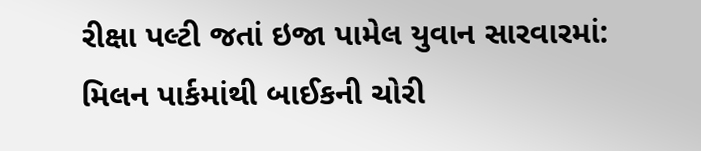રીક્ષા પલ્ટી જતાં ઇજા પામેલ યુવાન સારવારમાં: મિલન પાર્કમાંથી બાઈકની ચોરી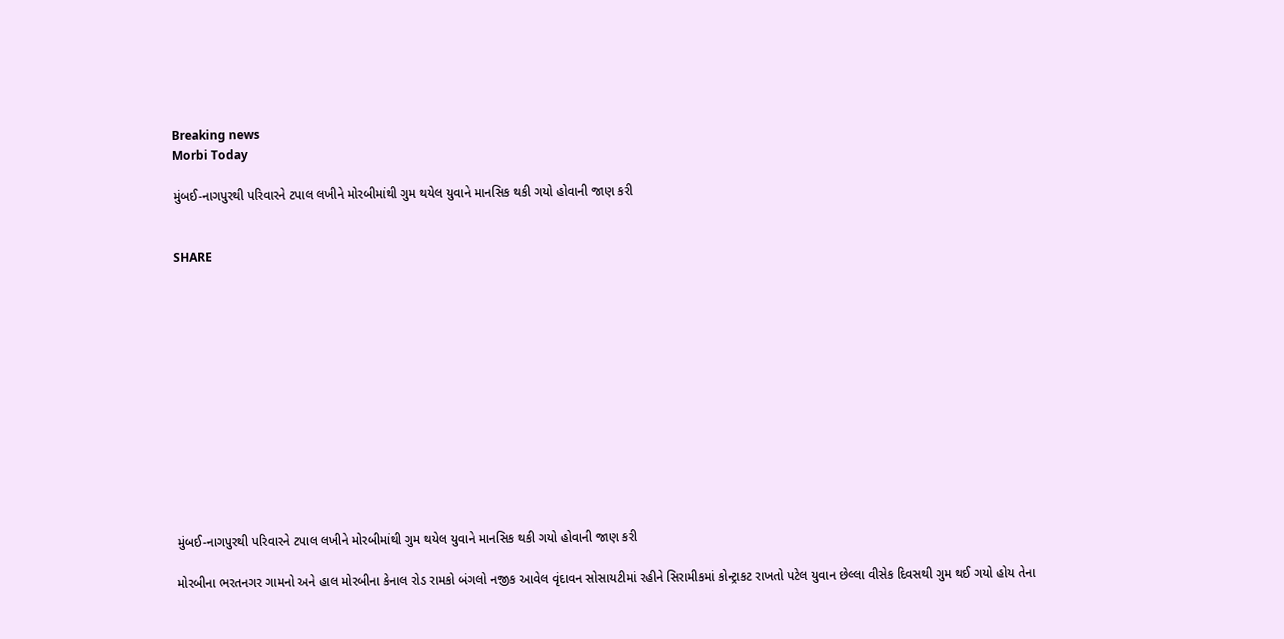Breaking news
Morbi Today

મુંબઈ-નાગપુરથી પરિવારને ટપાલ લખીને મોરબીમાંથી ગુમ થયેલ યુવાને માનસિક થકી ગયો હોવાની જાણ કરી


SHARE













મુંબઈ-નાગપુરથી પરિવારને ટપાલ લખીને મોરબીમાંથી ગુમ થયેલ યુવાને માનસિક થકી ગયો હોવાની જાણ કરી

મોરબીના ભરતનગર ગામનો અને હાલ મોરબીના કેનાલ રોડ રામકો બંગલો નજીક આવેલ વૃંદાવન સોસાયટીમાં રહીને સિરામીકમાં કોન્ટ્રાકટ રાખતો પટેલ યુવાન છેલ્લા વીસેક દિવસથી ગુમ થઈ ગયો હોય તેના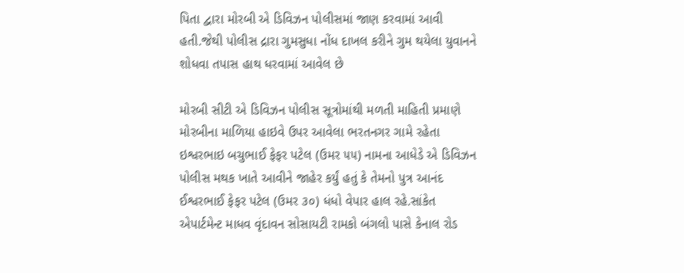પિતા દ્વારા મોરબી એ ડિવિઝન પોલીસમાં જાણ કરવામાં આવી હતી.જેથી પોલીસ દ્રારા ગુમસુધા નોંધ દાખલ કરીને ગુમ થયેલા યુવાનને શોધવા તપાસ હાથ ધરવામાં આવેલ છે

મોરબી સીટી એ ડિવિઝન પોલીસ સૂત્રોમાંથી મળતી માહિતી પ્રમાણે મોરબીના માળિયા હાઇવે ઉપર આવેલા ભરતનગર ગામે રહેતા ઇશ્વરભાઇ બચુભાઈ ફેફર પટેલ (ઉમર ૫૫) નામના આધેડે એ ડિવિઝન પોલીસ મથક ખાતે આવીને જાહેર કર્યું હતું કે તેમનો પુત્ર આનંદ ઈશ્વરભાઈ ફેફર પટેલ (ઉમર ૩૦) ધંધો વેપાર હાલ રહે.સાંકેત એપાર્ટમેન્ટ માધવ વૃંદાવન સોસાયટી રામકો બંગલો પાસે કેનાલ રોડ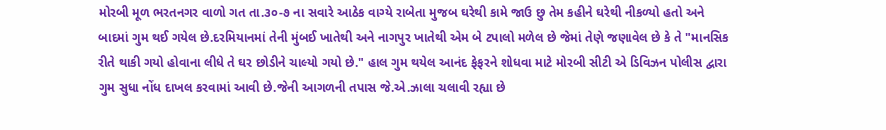મોરબી મૂળ ભરતનગર વાળો ગત તા.૩૦-૭ ના સવારે આઠેક વાગ્યે રાબેતા મુજબ ઘરેથી કામે જાઉ છુ તેમ કહીને ઘરેથી નીકળ્યો હતો અને બાદમાં ગુમ થઈ ગયેલ છે.દરમિયાનમાં તેની મુંબઈ ખાતેથી અને નાગપુર ખાતેથી એમ બે ટપાલો મળેલ છે જેમાં તેણે જણાવેલ છે કે તે "માનસિક રીતે થાકી ગયો હોવાના લીધે તે ઘર છોડીને ચાલ્યો ગયો છે." હાલ ગુમ થયેલ આનંદ ફેફરને શોધવા માટે મોરબી સીટી એ ડિવિઝન પોલીસ દ્વારા ગુમ સુધા નોંધ દાખલ કરવામાં આવી છે.જેની આગળની તપાસ જે.એ.ઝાલા ચલાવી રહ્યા છે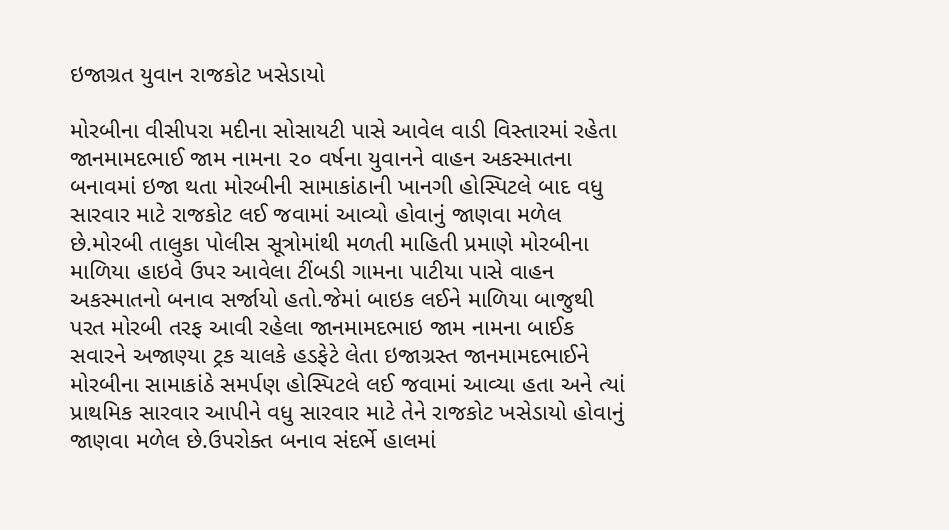ઇજાગ્રત યુવાન રાજકોટ ખસેડાયો

મોરબીના વીસીપરા મદીના સોસાયટી પાસે આવેલ વાડી વિસ્તારમાં રહેતા જાનમામદભાઈ જામ નામના ૨૦ વર્ષના યુવાનને વાહન અકસ્માતના બનાવમાં ઇજા થતા મોરબીની સામાકાંઠાની ખાનગી હોસ્પિટલે બાદ વધુ સારવાર માટે રાજકોટ લઈ જવામાં આવ્યો હોવાનું જાણવા મળેલ છે.મોરબી તાલુકા પોલીસ સૂત્રોમાંથી મળતી માહિતી પ્રમાણે મોરબીના માળિયા હાઇવે ઉપર આવેલા ટીંબડી ગામના પાટીયા પાસે વાહન અકસ્માતનો બનાવ સર્જાયો હતો.જેમાં બાઇક લઈને માળિયા બાજુથી પરત મોરબી તરફ આવી રહેલા જાનમામદભાઇ જામ નામના બાઈક સવારને અજાણ્યા ટ્રક ચાલકે હડફેટે લેતા ઇજાગ્રસ્ત જાનમામદભાઈને મોરબીના સામાકાંઠે સમર્પણ હોસ્પિટલે લઈ જવામાં આવ્યા હતા અને ત્યાં પ્રાથમિક સારવાર આપીને વધુ સારવાર માટે તેને રાજકોટ ખસેડાયો હોવાનું જાણવા મળેલ છે.ઉપરોક્ત બનાવ સંદર્ભે હાલમાં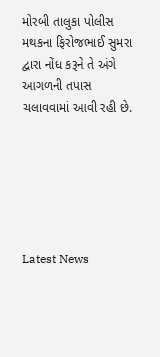મોરબી તાલુકા પોલીસ મથકના ફિરોજભાઈ સુમરા દ્વારા નોંધ કરૂને તે અંગે આગળની તપાસ ચલાવવામાં આવી રહી છે.






Latest News